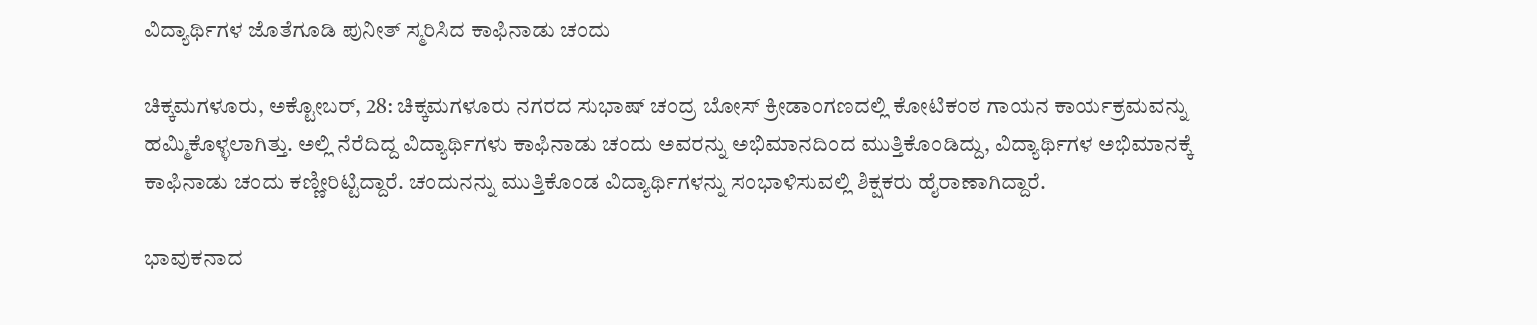ವಿದ್ಯಾರ್ಥಿಗಳ ಜೊತೆಗೂಡಿ ಪುನೀತ್ ಸ್ಮರಿಸಿದ ಕಾಫಿನಾಡು ಚಂದು

ಚಿಕ್ಕಮಗಳೂರು, ಅಕ್ಟೋಬರ್‌, 28: ಚಿಕ್ಕಮಗಳೂರು ನಗರದ ಸುಭಾಷ್ ಚಂದ್ರ ಬೋಸ್ ಕ್ರೀಡಾಂಗಣದಲ್ಲಿ ಕೋಟಿಕಂಠ ಗಾಯನ ಕಾರ್ಯಕ್ರಮವನ್ನು ಹಮ್ಮಿಕೊಳ್ಳಲಾಗಿತ್ತು. ಅಲ್ಲಿ ನೆರೆದಿದ್ದ ವಿದ್ಯಾರ್ಥಿಗಳು ಕಾಫಿನಾಡು ಚಂದು ಅವರನ್ನು ಅಭಿಮಾನದಿಂದ ಮುತ್ತಿಕೊಂಡಿದ್ದು, ವಿದ್ಯಾರ್ಥಿಗಳ ಅಭಿಮಾನಕ್ಕೆ ಕಾಫಿನಾಡು ಚಂದು ಕಣ್ಣೀರಿಟ್ಟಿದ್ದಾರೆ. ಚಂದುನನ್ನು ಮುತ್ತಿಕೊಂಡ ವಿದ್ಯಾರ್ಥಿಗಳನ್ನು ಸಂಭಾಳಿಸುವಲ್ಲಿ ಶಿಕ್ಷಕರು ಹೈರಾಣಾಗಿದ್ದಾರೆ.

ಭಾವುಕನಾದ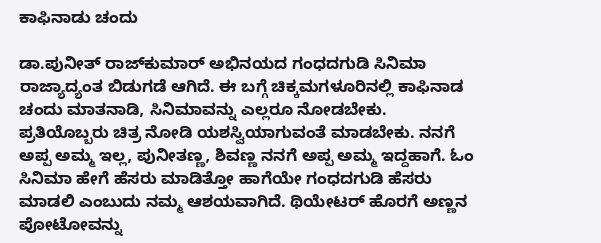ಕಾಫಿನಾಡು ಚಂದು

ಡಾ.ಪುನೀತ್‌ ರಾಜ್‌ಕುಮಾರ್‌ ಅಭಿನಯದ ಗಂಧದಗುಡಿ ಸಿನಿಮಾ ರಾಜ್ಯಾದ್ಯಂತ ಬಿಡುಗಡೆ ಆಗಿದೆ. ಈ ಬಗ್ಗೆ ಚಿಕ್ಕಮಗಳೂರಿನಲ್ಲಿ ಕಾಫಿನಾಡ ಚಂದು ಮಾತನಾಡಿ, ಸಿನಿಮಾವನ್ನು ಎಲ್ಲರೂ ನೋಡಬೇಕು. ಪ್ರತಿಯೊಬ್ಬರು ಚಿತ್ರ ನೋಡಿ ಯಶಸ್ವಿಯಾಗುವಂತೆ ಮಾಡಬೇಕು. ನನಗೆ ಅಪ್ಪ ಅಮ್ಮ ಇಲ್ಲ, ಪುನೀತಣ್ಣ, ಶಿವಣ್ಣ ನನಗೆ ಅಪ್ಪ ಅಮ್ಮ ಇದ್ದಹಾಗೆ. ಓಂ ಸಿನಿಮಾ ಹೇಗೆ ಹೆಸರು ಮಾಡಿತ್ತೋ ಹಾಗೆಯೇ ಗಂಧದಗುಡಿ ಹೆಸರು ಮಾಡಲಿ ಎಂಬುದು ನಮ್ಮ ಆಶಯವಾಗಿದೆ. ಥಿಯೇಟರ್ ಹೊರಗೆ ಅಣ್ಣನ ಪೋಟೋವನ್ನು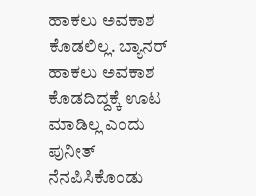ಹಾಕಲು ಅವಕಾಶ ಕೊಡಲಿಲ್ಲ. ಬ್ಯಾನರ್ ಹಾಕಲು ಅವಕಾಶ ಕೊಡದಿದ್ದಕ್ಕೆ ಊಟ ಮಾಡಿಲ್ಲ ಎಂದು ಪುನೀತ್ ನೆನಪಿಸಿಕೊಂಡು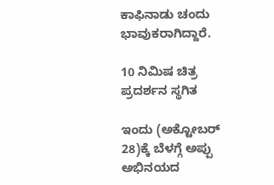ಕಾಫಿನಾಡು ಚಂದು ಭಾವುಕರಾಗಿದ್ದಾರೆ.

10 ನಿಮಿಷ ಚಿತ್ರ ಪ್ರದರ್ಶನ ಸ್ಥಗಿತ

ಇಂದು (ಅಕ್ಟೋಬರ್‌ 28)ಕ್ಕೆ ಬೆಳಗ್ಗೆ ಅಪ್ಪು ಅಭಿನಯದ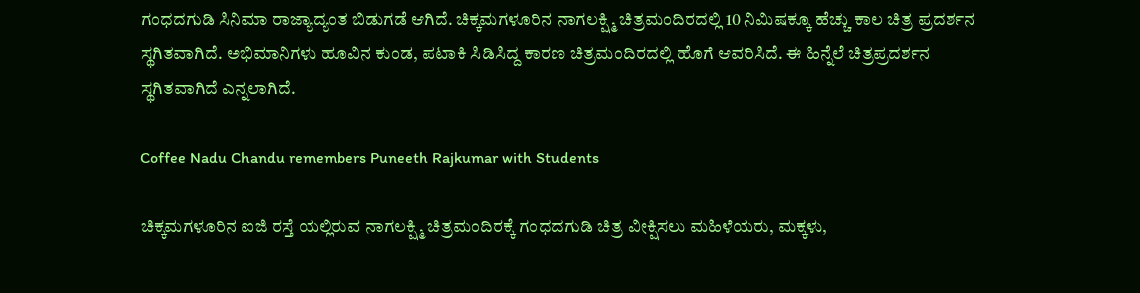ಗಂಧದಗುಡಿ ಸಿನಿಮಾ ರಾಜ್ಯಾದ್ಯಂತ ಬಿಡುಗಡೆ ಆಗಿದೆ. ಚಿಕ್ಕಮಗಳೂರಿನ ನಾಗಲಕ್ಷ್ಮಿ ಚಿತ್ರಮಂದಿರದಲ್ಲಿ 10 ನಿಮಿಷಕ್ಕೂ ಹೆಚ್ಚು ಕಾಲ ಚಿತ್ರ ಪ್ರದರ್ಶನ ಸ್ಥಗಿತವಾಗಿದೆ. ಅಭಿಮಾನಿಗಳು ಹೂವಿನ ಕುಂಡ, ಪಟಾಕಿ ಸಿಡಿಸಿದ್ದ ಕಾರಣ ಚಿತ್ರಮಂದಿರದಲ್ಲಿ ಹೊಗೆ ಆವರಿಸಿದೆ. ಈ ಹಿನ್ನೆಲೆ ಚಿತ್ರಪ್ರದರ್ಶನ ಸ್ಥಗಿತವಾಗಿದೆ ಎನ್ನಲಾಗಿದೆ.

Coffee Nadu Chandu remembers Puneeth Rajkumar with Students

ಚಿಕ್ಕಮಗಳೂರಿನ ಐಜಿ ರಸ್ತೆ ಯಲ್ಲಿರುವ ನಾಗಲಕ್ಷ್ಮಿ ಚಿತ್ರಮಂದಿರಕ್ಕೆ ಗಂಧದಗುಡಿ ಚಿತ್ರ ವೀಕ್ಷಿಸಲು ಮಹಿಳೆಯರು, ಮಕ್ಕಳು,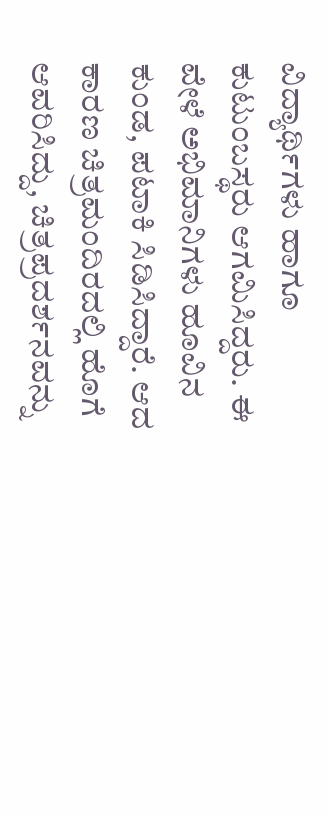ವಿದ್ಯಾರ್ಥಿಗಳು ಹಾಗೂ ಕುಟುಂಬಸ್ಥರು ಆಗಮಿಸಿದ್ದರು. ಈ ವೇಳೆ ಅಭಿಮಾನಿಗಳು ಹೂವಿನ ಕುಂಡ, ಪಟಾಕಿ ಸಿಡಿಸಿದ್ದಾರೆ. ಆದ ಕಾರಣ ಚಿತ್ರಮಂದಿರದಲ್ಲಿ ಹೊಗೆ ಆವರಿಸಿದ್ದು, ಚಿತ್ರಪ್ರದರ್ಶನವನ್ನು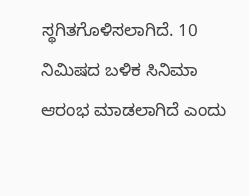ಸ್ಥಗಿತಗೊಳಿಸಲಾಗಿದೆ. 10 ನಿಮಿಷದ ಬಳಿಕ ಸಿನಿಮಾ ಆರಂಭ ಮಾಡಲಾಗಿದೆ ಎಂದು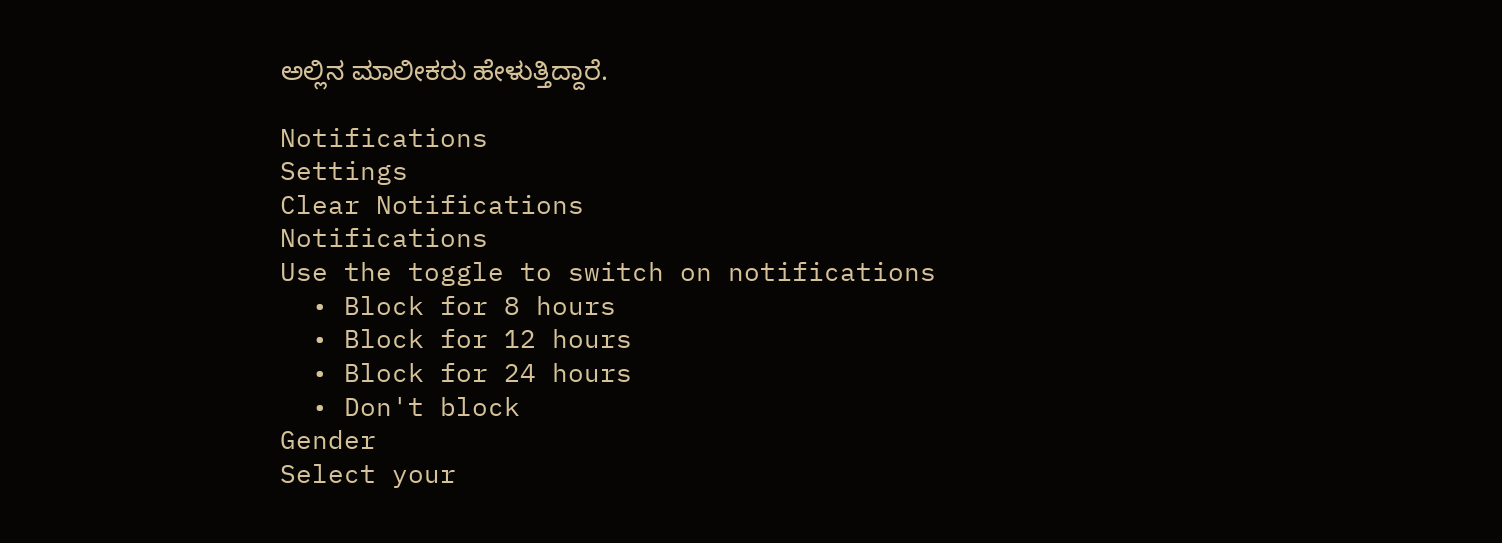ಅಲ್ಲಿನ ಮಾಲೀಕರು ಹೇಳುತ್ತಿದ್ದಾರೆ.

Notifications
Settings
Clear Notifications
Notifications
Use the toggle to switch on notifications
  • Block for 8 hours
  • Block for 12 hours
  • Block for 24 hours
  • Don't block
Gender
Select your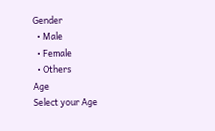Gender
  • Male
  • Female
  • Others
Age
Select your Age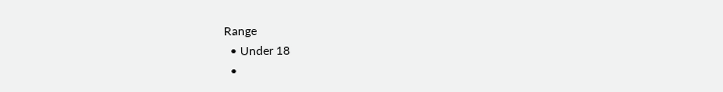Range
  • Under 18
  •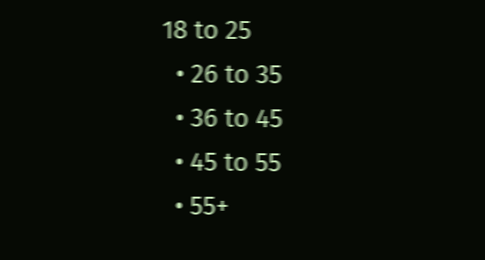18 to 25
  • 26 to 35
  • 36 to 45
  • 45 to 55
  • 55+